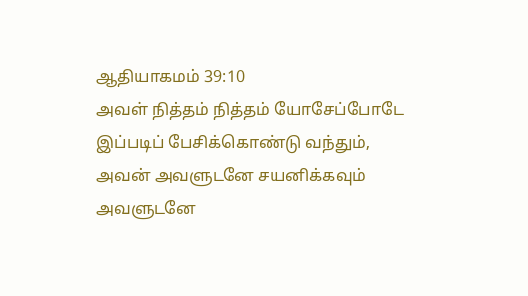ஆதியாகமம் 39:10
அவள் நித்தம் நித்தம் யோசேப்போடே இப்படிப் பேசிக்கொண்டு வந்தும், அவன் அவளுடனே சயனிக்கவும் அவளுடனே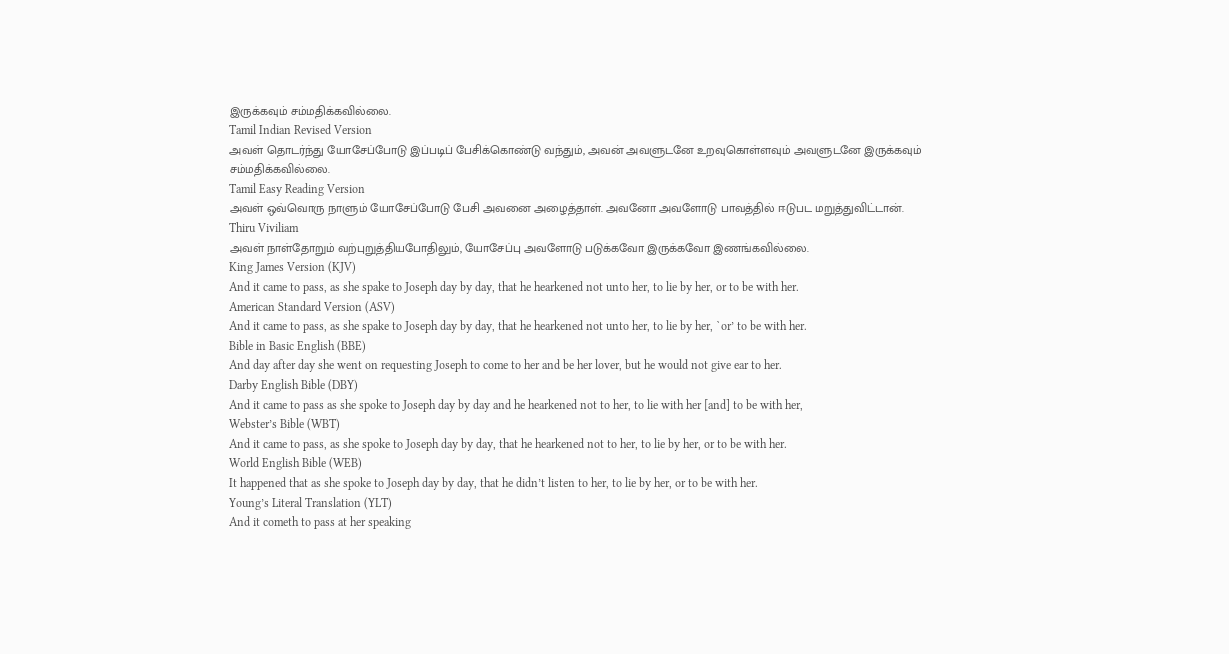இருக்கவும் சம்மதிக்கவில்லை.
Tamil Indian Revised Version
அவள் தொடர்ந்து யோசேப்போடு இப்படிப் பேசிக்கொண்டு வந்தும், அவன் அவளுடனே உறவுகொள்ளவும் அவளுடனே இருக்கவும் சம்மதிக்கவில்லை.
Tamil Easy Reading Version
அவள் ஒவ்வொரு நாளும் யோசேப்போடு பேசி அவனை அழைத்தாள். அவனோ அவளோடு பாவத்தில் ஈடுபட மறுத்துவிட்டான்.
Thiru Viviliam
அவள் நாள்தோறும் வற்புறுத்தியபோதிலும், யோசேப்பு அவளோடு படுக்கவோ இருக்கவோ இணங்கவில்லை.
King James Version (KJV)
And it came to pass, as she spake to Joseph day by day, that he hearkened not unto her, to lie by her, or to be with her.
American Standard Version (ASV)
And it came to pass, as she spake to Joseph day by day, that he hearkened not unto her, to lie by her, `or’ to be with her.
Bible in Basic English (BBE)
And day after day she went on requesting Joseph to come to her and be her lover, but he would not give ear to her.
Darby English Bible (DBY)
And it came to pass as she spoke to Joseph day by day and he hearkened not to her, to lie with her [and] to be with her,
Webster’s Bible (WBT)
And it came to pass, as she spoke to Joseph day by day, that he hearkened not to her, to lie by her, or to be with her.
World English Bible (WEB)
It happened that as she spoke to Joseph day by day, that he didn’t listen to her, to lie by her, or to be with her.
Young’s Literal Translation (YLT)
And it cometh to pass at her speaking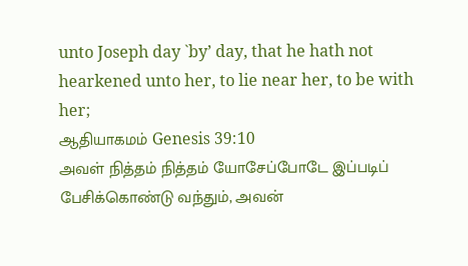unto Joseph day `by’ day, that he hath not hearkened unto her, to lie near her, to be with her;
ஆதியாகமம் Genesis 39:10
அவள் நித்தம் நித்தம் யோசேப்போடே இப்படிப் பேசிக்கொண்டு வந்தும், அவன்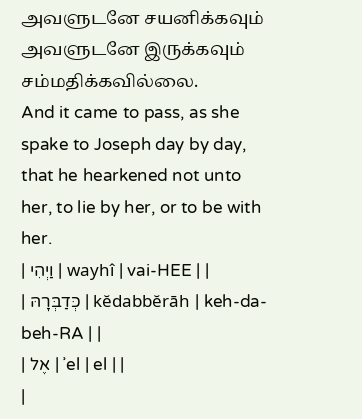அவளுடனே சயனிக்கவும் அவளுடனே இருக்கவும் சம்மதிக்கவில்லை.
And it came to pass, as she spake to Joseph day by day, that he hearkened not unto her, to lie by her, or to be with her.
| וַיְהִי | wayhî | vai-HEE | |
| כְּדַבְּרָהּ | kĕdabbĕrāh | keh-da-beh-RA | |
| אֶל | ʾel | el | |
|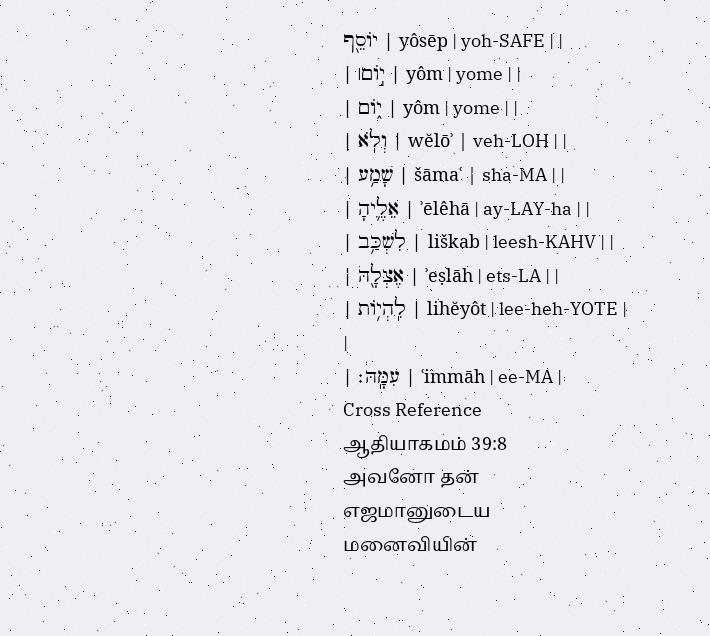יוֹסֵ֖ף | yôsēp | yoh-SAFE | |
| י֣וֹם׀ | yôm | yome | |
| י֑וֹם | yôm | yome | |
| וְלֹֽא | wĕlōʾ | veh-LOH | |
| שָׁמַ֥ע | šāmaʿ | sha-MA | |
| אֵלֶ֛יהָ | ʾēlêhā | ay-LAY-ha | |
| לִשְׁכַּ֥ב | liškab | leesh-KAHV | |
| אֶצְלָ֖הּ | ʾeṣlāh | ets-LA | |
| לִֽהְי֥וֹת | lihĕyôt | lee-heh-YOTE | |
| עִמָּֽהּ׃ | ʿimmāh | ee-MA |
Cross Reference
ஆதியாகமம் 39:8
அவனோ தன் எஜமானுடைய மனைவியின்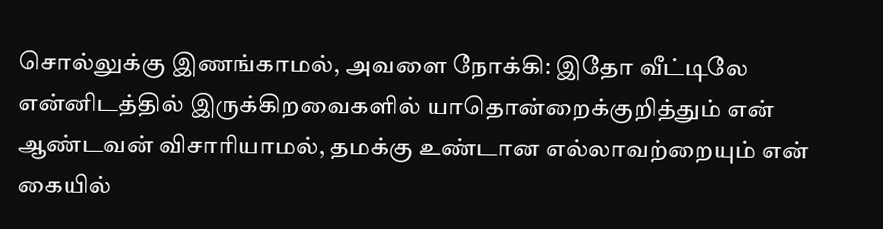சொல்லுக்கு இணங்காமல், அவளை நோக்கி: இதோ வீட்டிலே என்னிடத்தில் இருக்கிறவைகளில் யாதொன்றைக்குறித்தும் என் ஆண்டவன் விசாரியாமல், தமக்கு உண்டான எல்லாவற்றையும் என் கையில்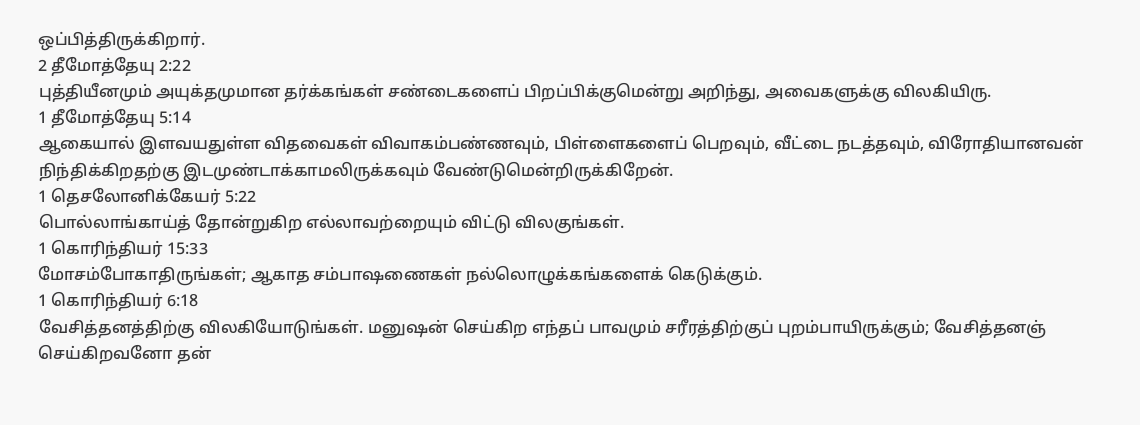ஒப்பித்திருக்கிறார்.
2 தீமோத்தேயு 2:22
புத்தியீனமும் அயுக்தமுமான தர்க்கங்கள் சண்டைகளைப் பிறப்பிக்குமென்று அறிந்து, அவைகளுக்கு விலகியிரு.
1 தீமோத்தேயு 5:14
ஆகையால் இளவயதுள்ள விதவைகள் விவாகம்பண்ணவும், பிள்ளைகளைப் பெறவும், வீட்டை நடத்தவும், விரோதியானவன் நிந்திக்கிறதற்கு இடமுண்டாக்காமலிருக்கவும் வேண்டுமென்றிருக்கிறேன்.
1 தெசலோனிக்கேயர் 5:22
பொல்லாங்காய்த் தோன்றுகிற எல்லாவற்றையும் விட்டு விலகுங்கள்.
1 கொரிந்தியர் 15:33
மோசம்போகாதிருங்கள்; ஆகாத சம்பாஷணைகள் நல்லொழுக்கங்களைக் கெடுக்கும்.
1 கொரிந்தியர் 6:18
வேசித்தனத்திற்கு விலகியோடுங்கள். மனுஷன் செய்கிற எந்தப் பாவமும் சரீரத்திற்குப் புறம்பாயிருக்கும்; வேசித்தனஞ் செய்கிறவனோ தன்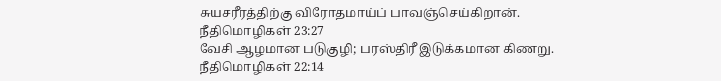சுயசரீரத்திற்கு விரோதமாய்ப் பாவஞ்செய்கிறான்.
நீதிமொழிகள் 23:27
வேசி ஆழமான படுகுழி; பரஸ்திரீ இடுக்கமான கிணறு.
நீதிமொழிகள் 22:14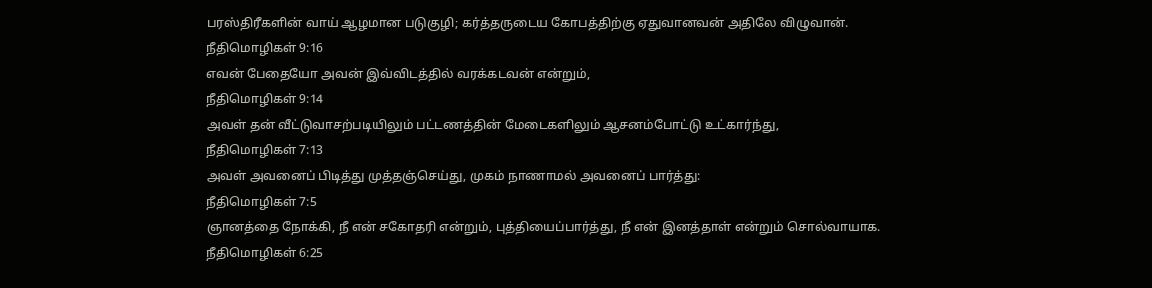பரஸ்திரீகளின் வாய் ஆழமான படுகுழி; கர்த்தருடைய கோபத்திற்கு ஏதுவானவன் அதிலே விழுவான்.
நீதிமொழிகள் 9:16
எவன் பேதையோ அவன் இவ்விடத்தில் வரக்கடவன் என்றும்,
நீதிமொழிகள் 9:14
அவள் தன் வீட்டுவாசற்படியிலும் பட்டணத்தின் மேடைகளிலும் ஆசனம்போட்டு உட்கார்ந்து,
நீதிமொழிகள் 7:13
அவள் அவனைப் பிடித்து முத்தஞ்செய்து, முகம் நாணாமல் அவனைப் பார்த்து:
நீதிமொழிகள் 7:5
ஞானத்தை நோக்கி, நீ என் சகோதரி என்றும், புத்தியைப்பார்த்து, நீ என் இனத்தாள் என்றும் சொல்வாயாக.
நீதிமொழிகள் 6:25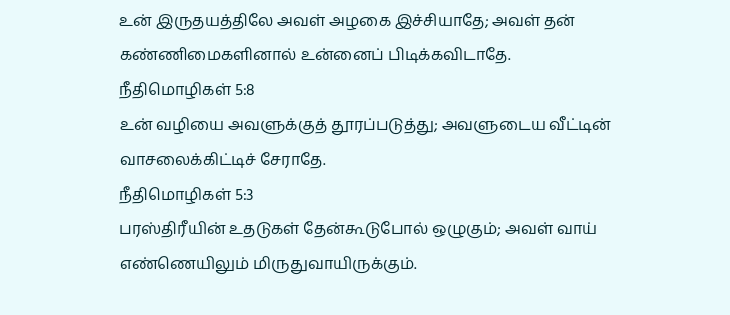உன் இருதயத்திலே அவள் அழகை இச்சியாதே; அவள் தன் கண்ணிமைகளினால் உன்னைப் பிடிக்கவிடாதே.
நீதிமொழிகள் 5:8
உன் வழியை அவளுக்குத் தூரப்படுத்து; அவளுடைய வீட்டின் வாசலைக்கிட்டிச் சேராதே.
நீதிமொழிகள் 5:3
பரஸ்திரீயின் உதடுகள் தேன்கூடுபோல் ஒழுகும்; அவள் வாய் எண்ணெயிலும் மிருதுவாயிருக்கும்.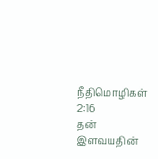நீதிமொழிகள் 2:16
தன் இளவயதின்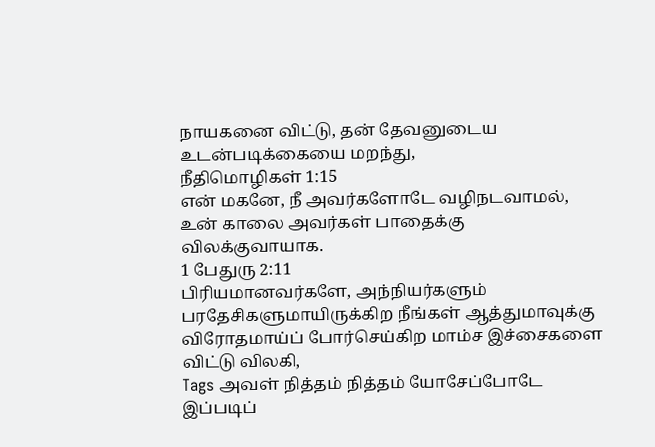நாயகனை விட்டு, தன் தேவனுடைய உடன்படிக்கையை மறந்து,
நீதிமொழிகள் 1:15
என் மகனே, நீ அவர்களோடே வழிநடவாமல், உன் காலை அவர்கள் பாதைக்கு விலக்குவாயாக.
1 பேதுரு 2:11
பிரியமானவர்களே, அந்நியர்களும் பரதேசிகளுமாயிருக்கிற நீங்கள் ஆத்துமாவுக்கு விரோதமாய்ப் போர்செய்கிற மாம்ச இச்சைகளை விட்டு விலகி,
Tags அவள் நித்தம் நித்தம் யோசேப்போடே இப்படிப்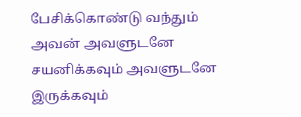பேசிக்கொண்டு வந்தும் அவன் அவளுடனே சயனிக்கவும் அவளுடனே இருக்கவும்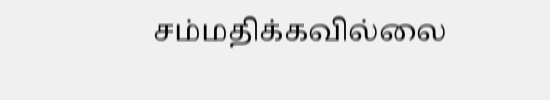சம்மதிக்கவில்லை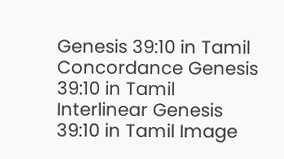Genesis 39:10 in Tamil Concordance Genesis 39:10 in Tamil Interlinear Genesis 39:10 in Tamil Image